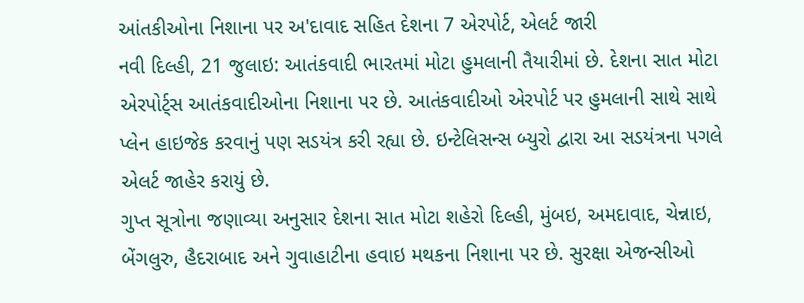આંતકીઓના નિશાના પર અ'દાવાદ સહિત દેશના 7 એરપોર્ટ, એલર્ટ જારી
નવી દિલ્હી, 21 જુલાઇ: આતંકવાદી ભારતમાં મોટા હુમલાની તૈયારીમાં છે. દેશના સાત મોટા એરપોર્ટ્સ આતંકવાદીઓના નિશાના પર છે. આતંકવાદીઓ એરપોર્ટ પર હુમલાની સાથે સાથે પ્લેન હાઇજેક કરવાનું પણ સડયંત્ર કરી રહ્યા છે. ઇન્ટેલિસન્સ બ્યુરો દ્વારા આ સડયંત્રના પગલે એલર્ટ જાહેર કરાયું છે.
ગુપ્ત સૂત્રોના જણાવ્યા અનુસાર દેશના સાત મોટા શહેરો દિલ્હી, મુંબઇ, અમદાવાદ, ચેન્નાઇ, બેંગલુરુ, હૈદરાબાદ અને ગુવાહાટીના હવાઇ મથકના નિશાના પર છે. સુરક્ષા એજન્સીઓ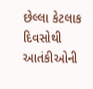છેલ્લા કેટલાક દિવસોથી આતંકીઓની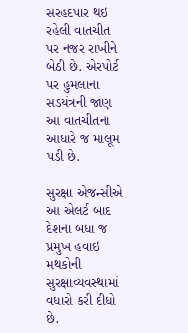સરહદપાર થઇ રહેલી વાતચીત પર નજર રાખીને બેઠી છે. એરપોર્ટ પર હુમલાના સડયંત્રની જાણ આ વાતચીતના આધારે જ માલૂમ પડી છે.

સુરક્ષા એજન્સીએ આ એલર્ટ બાદ દેશના બધા જ પ્રમુખ હવાઇ મથકોની સુરક્ષાવ્યવસ્થામાં વધારો કરી દીધો છે.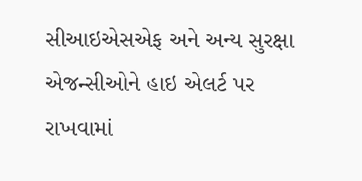સીઆઇએસએફ અને અન્ય સુરક્ષા એજન્સીઓને હાઇ એલર્ટ પર રાખવામાં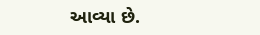આવ્યા છે.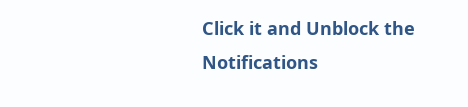Click it and Unblock the Notifications